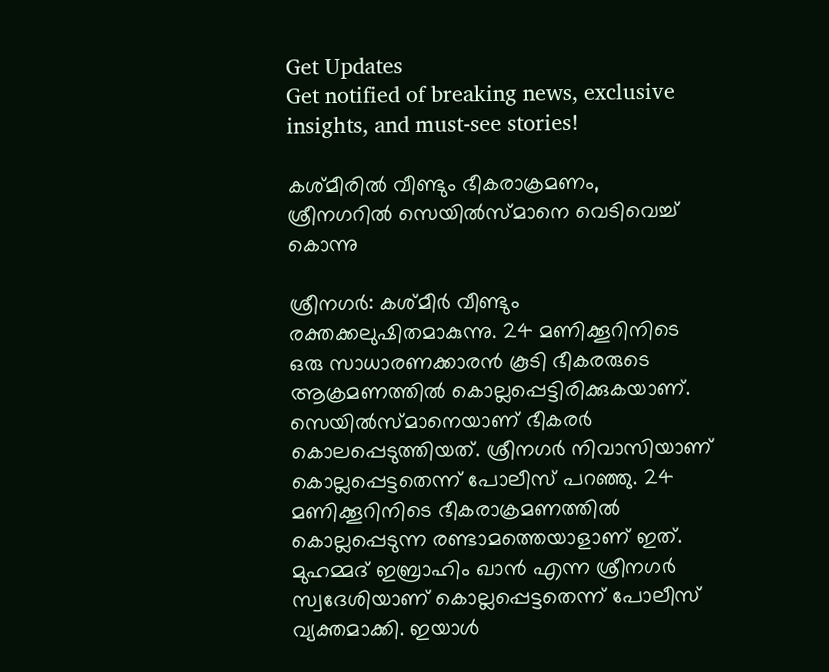Get Updates
Get notified of breaking news, exclusive insights, and must-see stories!

കശ്മീരില്‍ വീണ്ടും ഭീകരാക്രമണം, ശ്രീനഗറില്‍ സെയില്‍സ്മാനെ വെടിവെച്ച് കൊന്നു

ശ്രീനഗര്‍: കശ്മീര്‍ വീണ്ടും രക്തക്കലുഷിതമാകുന്നു. 24 മണിക്കൂറിനിടെ ഒരു സാധാരണക്കാരന്‍ കൂടി ഭീകരരുടെ ആക്രമണത്തില്‍ കൊല്ലപ്പെട്ടിരിക്കുകയാണ്. സെയില്‍സ്മാനെയാണ് ഭീകരര്‍ കൊലപ്പെടുത്തിയത്. ശ്രീനഗര്‍ നിവാസിയാണ് കൊല്ലപ്പെട്ടതെന്ന് പോലീസ് പറഞ്ഞു. 24 മണിക്കൂറിനിടെ ഭീകരാക്രമണത്തില്‍ കൊല്ലപ്പെടുന്ന രണ്ടാമത്തെയാളാണ് ഇത്. മുഹമ്മദ് ഇബ്രാഹിം ഖാന്‍ എന്ന ശ്രീനഗര്‍ സ്വദേശിയാണ് കൊല്ലപ്പെട്ടതെന്ന് പോലീസ് വ്യക്തമാക്കി. ഇയാള്‍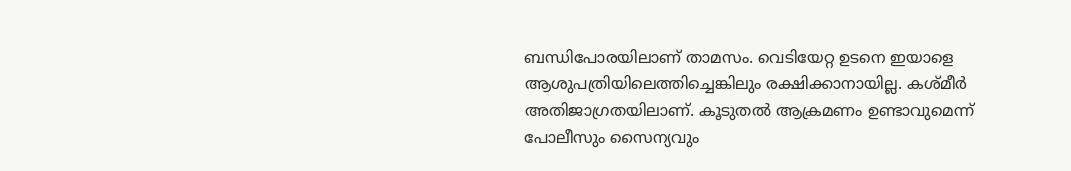ബന്ധിപോരയിലാണ് താമസം. വെടിയേറ്റ ഉടനെ ഇയാളെ ആശുപത്രിയിലെത്തിച്ചെങ്കിലും രക്ഷിക്കാനായില്ല. കശ്മീര്‍ അതിജാഗ്രതയിലാണ്. കൂടുതല്‍ ആക്രമണം ഉണ്ടാവുമെന്ന് പോലീസും സൈന്യവും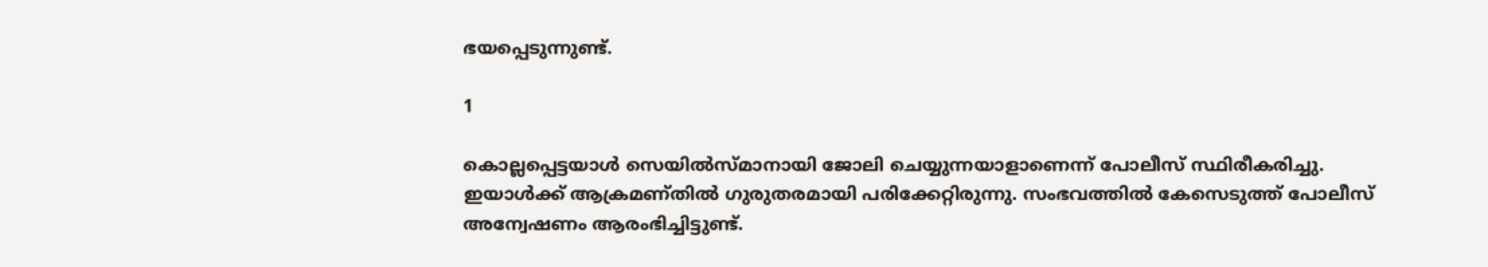ഭയപ്പെടുന്നുണ്ട്.

1

കൊല്ലപ്പെട്ടയാള്‍ സെയില്‍സ്മാനായി ജോലി ചെയ്യുന്നയാളാണെന്ന് പോലീസ് സ്ഥിരീകരിച്ചു. ഇയാള്‍ക്ക് ആക്രമണ്തില്‍ ഗുരുതരമായി പരിക്കേറ്റിരുന്നു. സംഭവത്തില്‍ കേസെടുത്ത് പോലീസ് അന്വേഷണം ആരംഭിച്ചിട്ടുണ്ട്.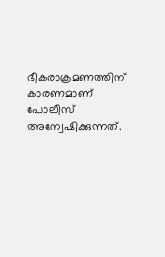ഭീകരാക്രമണത്തിന് കാരണമാണ് പോലീസ് അന്വേഷിക്കുന്നത്.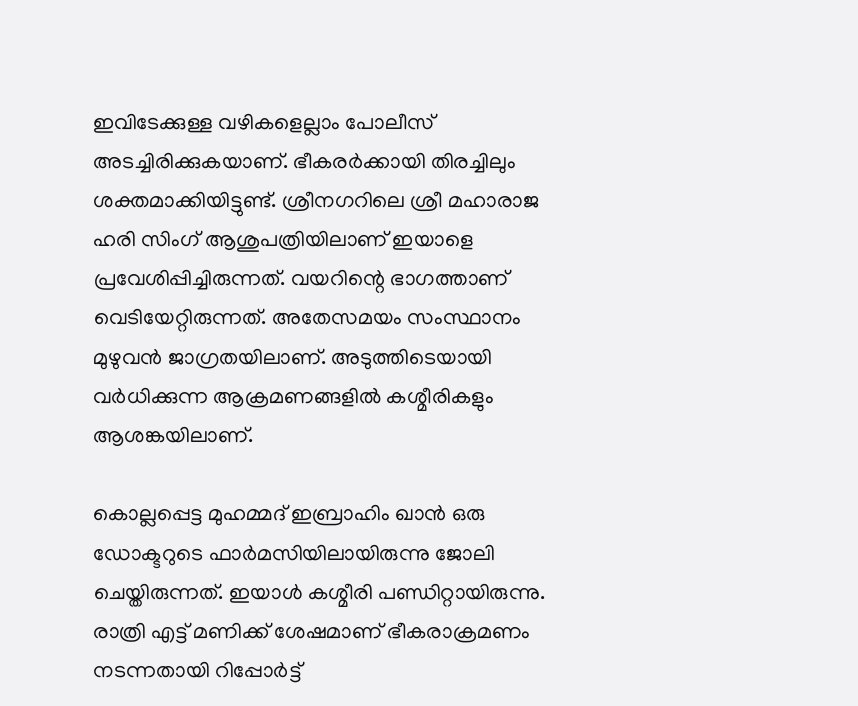ഇവിടേക്കുള്ള വഴികളെല്ലാം പോലീസ് അടച്ചിരിക്കുകയാണ്. ഭീകരര്‍ക്കായി തിരച്ചിലും ശക്തമാക്കിയിട്ടുണ്ട്. ശ്രീനഗറിലെ ശ്രീ മഹാരാജ ഹരി സിംഗ് ആശുപത്രിയിലാണ് ഇയാളെ പ്രവേശിപ്പിച്ചിരുന്നത്. വയറിന്റെ ഭാഗത്താണ് വെടിയേറ്റിരുന്നത്. അതേസമയം സംസ്ഥാനം മുഴുവന്‍ ജാഗ്രതയിലാണ്. അടുത്തിടെയായി വര്‍ധിക്കുന്ന ആക്രമണങ്ങളില്‍ കശ്മീരികളും ആശങ്കയിലാണ്.

കൊല്ലപ്പെട്ട മുഹമ്മദ് ഇബ്രാഹിം ഖാന്‍ ഒരു ഡോക്ടറുടെ ഫാര്‍മസിയിലായിരുന്നു ജോലി ചെയ്തിരുന്നത്. ഇയാള്‍ കശ്മീരി പണ്ഡിറ്റായിരുന്നു. രാത്രി എട്ട് മണിക്ക് ശേഷമാണ് ഭീകരാക്രമണം നടന്നതായി റിപ്പോര്‍ട്ട്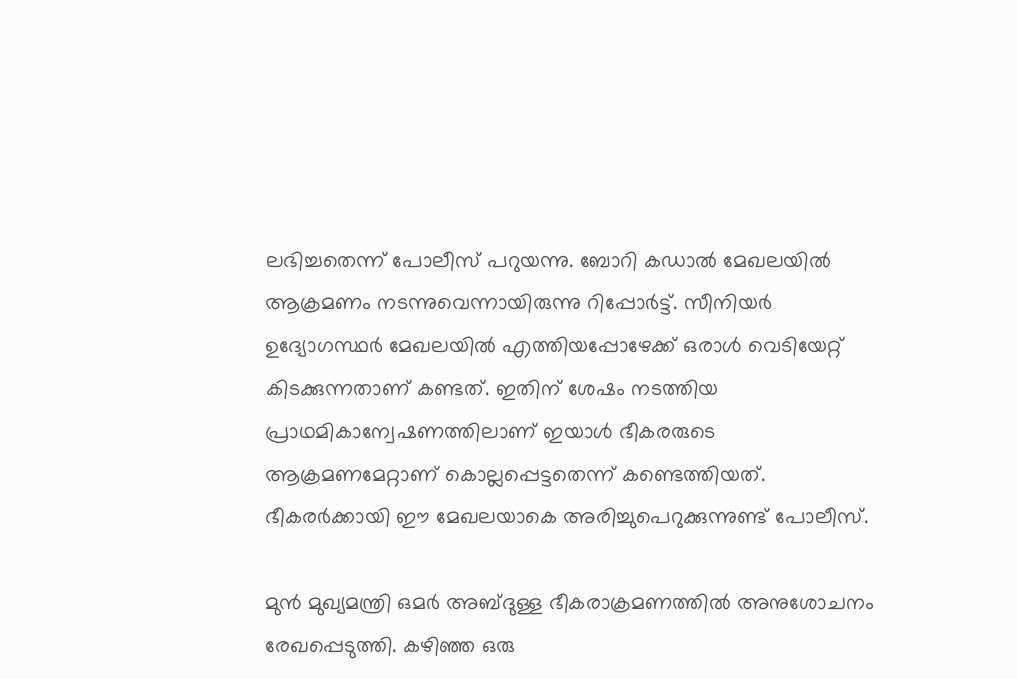ലഭിച്ചതെന്ന് പോലീസ് പറുയന്നു. ബോറി കഡാല്‍ മേഖലയില്‍ ആക്രമണം നടന്നുവെന്നായിരുന്നു റിപ്പോര്‍ട്ട്. സീനിയര്‍ ഉദ്യോഗസ്ഥര്‍ മേഖലയില്‍ എത്തിയപ്പോഴേക്ക് ഒരാള്‍ വെടിയേറ്റ് കിടക്കുന്നതാണ് കണ്ടത്. ഇതിന് ശേഷം നടത്തിയ പ്രാഥമികാന്വേഷണത്തിലാണ് ഇയാള്‍ ഭീകരരുടെ ആക്രമണമേറ്റാണ് കൊല്ലപ്പെട്ടതെന്ന് കണ്ടെത്തിയത്. ഭീകരര്‍ക്കായി ഈ മേഖലയാകെ അരിച്ചുപെറുക്കുന്നുണ്ട് പോലീസ്.

മുന്‍ മുഖ്യമന്ത്രി ഒമര്‍ അബ്ദുള്ള ഭീകരാക്രമണത്തില്‍ അനുശോചനം രേഖപ്പെടുത്തി. കഴിഞ്ഞ ഒരു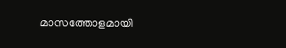മാസത്തോളമായി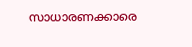സാധാരണക്കാരെ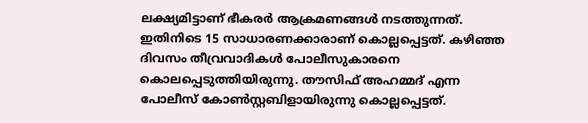ലക്ഷ്യമിട്ടാണ് ഭീകരര്‍ ആക്രമണങ്ങള്‍ നടത്തുന്നത്. ഇതിനിടെ 15 സാധാരണക്കാരാണ് കൊല്ലപ്പെട്ടത്. കഴിഞ്ഞ ദിവസം തീവ്രവാദികള്‍ പോലീസുകാരനെ കൊലപ്പെടുത്തിയിരുന്നു. തൗസിഫ് അഹമ്മദ് എന്ന പോലീസ് കോണ്‍സ്റ്റബിളായിരുന്നു കൊല്ലപ്പെട്ടത്.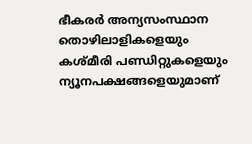ഭീകരര്‍ അന്യസംസ്ഥാന തൊഴിലാളികളെയും കശ്മീരി പണ്ഡിറ്റുകളെയും ന്യൂനപക്ഷങ്ങളെയുമാണ്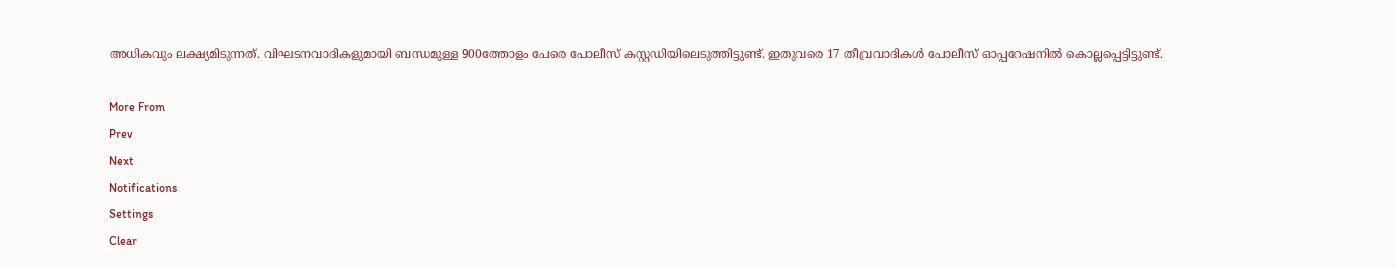അധികവും ലക്ഷ്യമിടുന്നത്. വിഘടനവാദികളുമായി ബന്ധമുള്ള 900ത്തോളം പേരെ പോലീസ് കസ്റ്റഡിയിലെടുത്തിട്ടുണ്ട്. ഇതുവരെ 17 തീവ്രവാദികള്‍ പോലീസ് ഓപ്പറേഷനില്‍ കൊല്ലപ്പെട്ടിട്ടുണ്ട്.

More From
Prev
Next
Notifications
Settings
Clear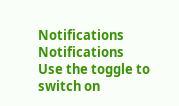Notifications
Notifications
Use the toggle to switch on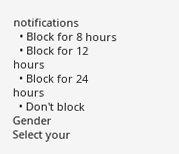notifications
  • Block for 8 hours
  • Block for 12 hours
  • Block for 24 hours
  • Don't block
Gender
Select your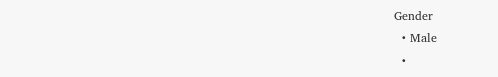Gender
  • Male
  •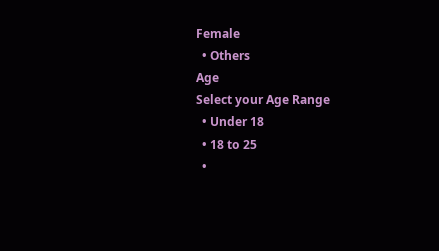Female
  • Others
Age
Select your Age Range
  • Under 18
  • 18 to 25
  •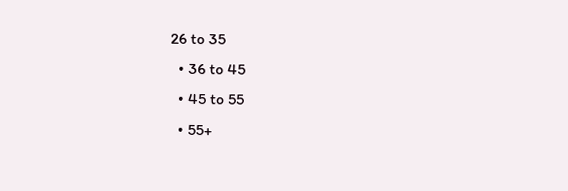26 to 35
  • 36 to 45
  • 45 to 55
  • 55+